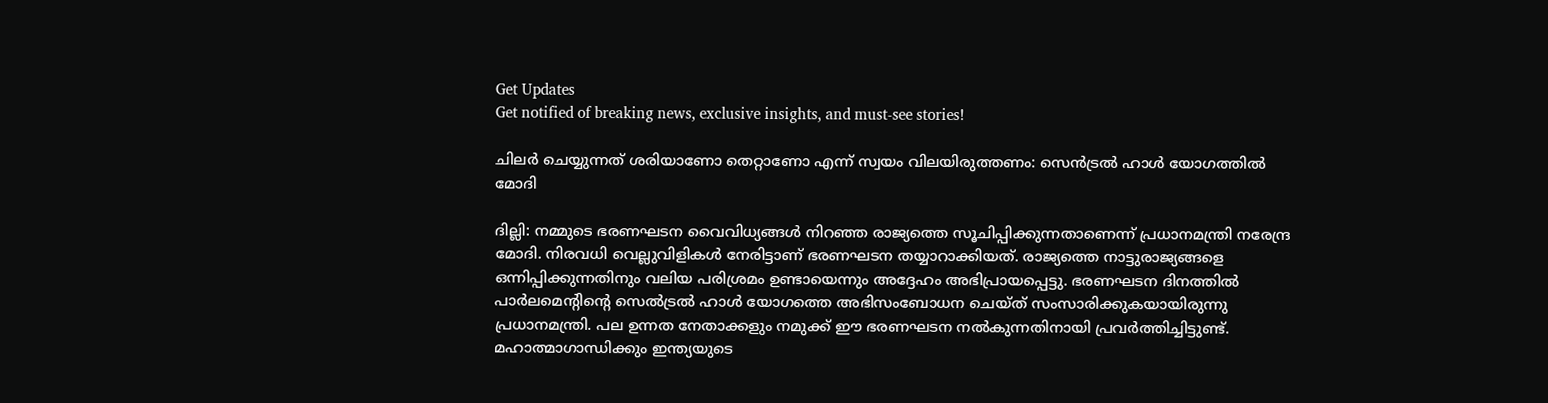Get Updates
Get notified of breaking news, exclusive insights, and must-see stories!

ചിലര്‍ ചെയ്യുന്നത് ശരിയാണോ തെറ്റാണോ എന്ന് സ്വയം വിലയിരുത്തണം: സെന്‍ട്രല്‍ ഹാള്‍ യോഗത്തില്‍ മോദി

ദില്ലി: നമ്മുടെ ഭരണഘടന വൈവിധ്യങ്ങള്‍ നിറഞ്ഞ രാജ്യത്തെ സൂചിപ്പിക്കുന്നതാണെന്ന് പ്രധാനമന്ത്രി നരേന്ദ്ര മോദി. നിരവധി വെല്ലുവിളികള്‍ നേരിട്ടാണ് ഭരണഘടന തയ്യാറാക്കിയത്. രാജ്യത്തെ നാട്ടുരാജ്യങ്ങളെ ഒന്നിപ്പിക്കുന്നതിനും വലിയ പരിശ്രമം ഉണ്ടായെന്നും അദ്ദേഹം അഭിപ്രായപ്പെട്ടു. ഭരണഘടന ദിനത്തില്‍ പാര്‍ലമെന്റിന്റെ സെല്‍ട്രല്‍ ഹാള്‍ യോഗത്തെ അഭിസംബോധന ചെയ്ത് സംസാരിക്കുകയായിരുന്നു പ്രധാനമന്ത്രി. പല ഉന്നത നേതാക്കളും നമുക്ക് ഈ ഭരണഘടന നൽകുന്നതിനായി പ്രവര്‍ത്തിച്ചിട്ടുണ്ട്. മഹാത്മാഗാന്ധിക്കും ഇന്ത്യയുടെ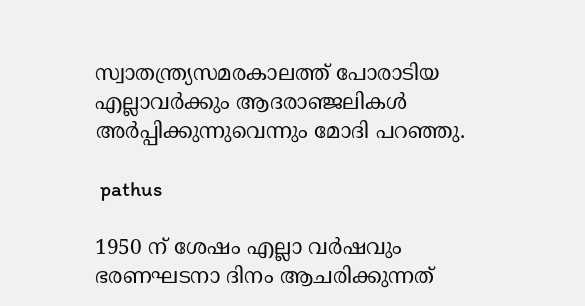സ്വാതന്ത്ര്യസമരകാലത്ത് പോരാടിയ എല്ലാവർക്കും ആദരാഞ്ജലികൾ അർപ്പിക്കുന്നുവെന്നും മോദി പറഞ്ഞു.

 pathus

1950 ന് ശേഷം എല്ലാ വർഷവും ഭരണഘടനാ ദിനം ആചരിക്കുന്നത്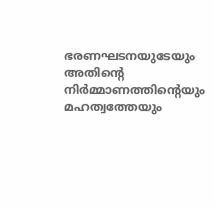ഭരണഘടനയുടേയും അതിന്റെ നിര്‍മ്മാണത്തിന്റെയും മഹത്വത്തേയും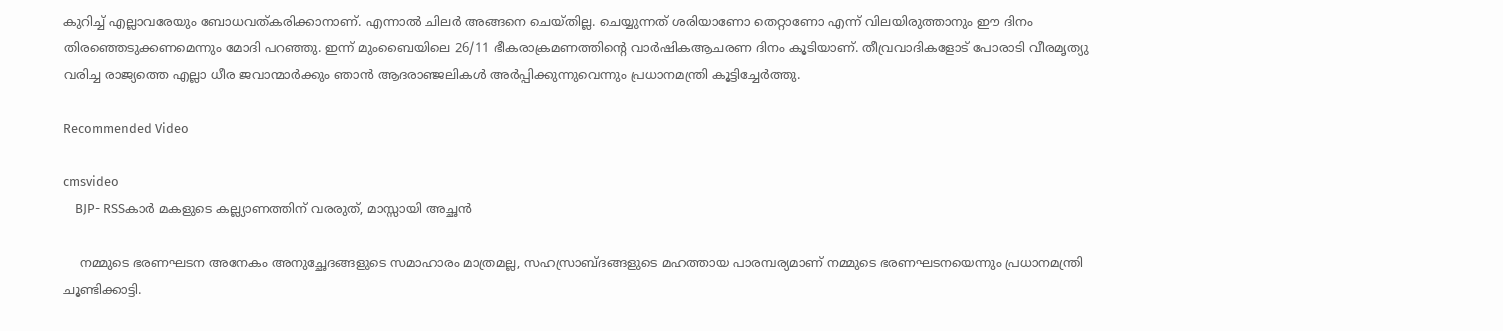കുറിച്ച് എല്ലാവരേയും ബോധവത്കരിക്കാനാണ്. എന്നാൽ ചിലർ അങ്ങനെ ചെയ്തില്ല. ചെയ്യുന്നത് ശരിയാണോ തെറ്റാണോ എന്ന് വിലയിരുത്താനും ഈ ദിനം തിരഞ്ഞെടുക്കണമെന്നും മോദി പറഞ്ഞു. ഇന്ന് മുംബൈയിലെ 26/11 ഭീകരാക്രമണത്തിന്റെ വാർഷികആചരണ ദിനം കൂടിയാണ്. തീവ്രവാദികളോട് പോരാടി വീരമൃത്യു വരിച്ച രാജ്യത്തെ എല്ലാ ധീര ജവാന്മാർക്കും ഞാൻ ആദരാഞ്ജലികൾ അർപ്പിക്കുന്നുവെന്നും പ്രധാനമന്ത്രി കൂട്ടിച്ചേര്‍ത്തു.

Recommended Video

cmsvideo
    BJP- RSSകാര്‍ മകളുടെ കല്ല്യാണത്തിന് വരരുത്, മാസ്സായി അച്ഛന്‍

    നമ്മുടെ ഭരണഘടന അനേകം അനുച്ഛേദങ്ങളുടെ സമാഹാരം മാത്രമല്ല, സഹസ്രാബ്ദങ്ങളുടെ മഹത്തായ പാരമ്പര്യമാണ് നമ്മുടെ ഭരണഘടനയെന്നും പ്രധാനമന്ത്രി ചൂണ്ടിക്കാട്ടി.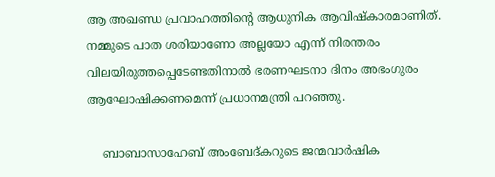ആ അഖണ്ഡ പ്രവാഹത്തിന്റെ ആധുനിക ആവിഷ്കാരമാണിത്. നമ്മുടെ പാത ശരിയാണോ അല്ലയോ എന്ന് നിരന്തരം വിലയിരുത്തപ്പെടേണ്ടതിനാൽ ഭരണഘടനാ ദിനം അഭംഗുരം ആഘോഷിക്കണമെന്ന് പ്രധാനമന്ത്രി പറഞ്ഞു.

    ബാബാസാഹേബ് അംബേദ്കറുടെ ജന്മവാർഷിക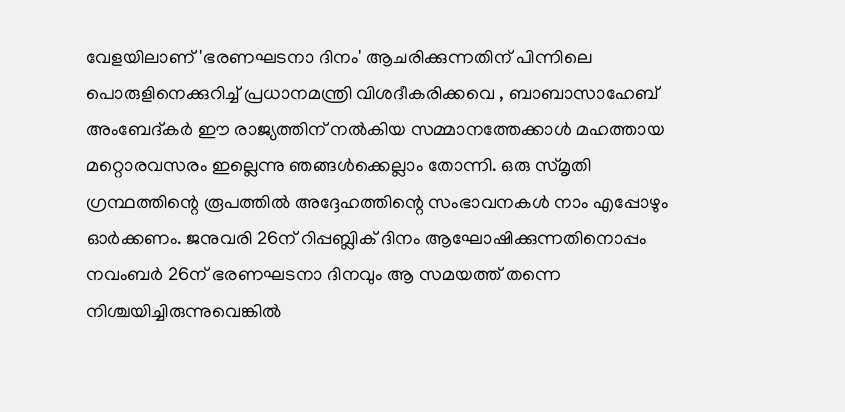വേളയിലാണ് 'ഭരണഘടനാ ദിനം' ആചരിക്കുന്നതിന് പിന്നിലെ പൊരുളിനെക്കുറിച്ച് പ്രധാനമന്ത്രി വിശദീകരിക്കവെ , ബാബാസാഹേബ് അംബേദ്കർ ഈ രാജ്യത്തിന് നൽകിയ സമ്മാനത്തേക്കാൾ മഹത്തായ മറ്റൊരവസരം ഇല്ലെന്നു ഞങ്ങൾക്കെല്ലാം തോന്നി. ഒരു സ്മൃതി ഗ്രന്ഥത്തിന്റെ രൂപത്തിൽ അദ്ദേഹത്തിന്റെ സംഭാവനകൾ നാം എപ്പോഴും ഓർക്കണം. ജനുവരി 26ന് റിപ്പബ്ലിക് ദിനം ആഘോഷിക്കുന്നതിനൊപ്പം നവംബർ 26ന് ഭരണഘടനാ ദിനവും ആ സമയത്ത് തന്നെ നിശ്ചയിച്ചിരുന്നുവെങ്കിൽ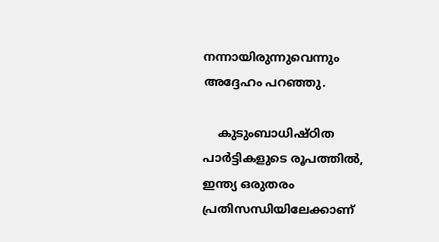നന്നായിരുന്നുവെന്നും അദ്ദേഹം പറഞ്ഞു.

    കുടുംബാധിഷ്ഠിത പാർട്ടികളുടെ രൂപത്തിൽ, ഇന്ത്യ ഒരുതരം പ്രതിസന്ധിയിലേക്കാണ്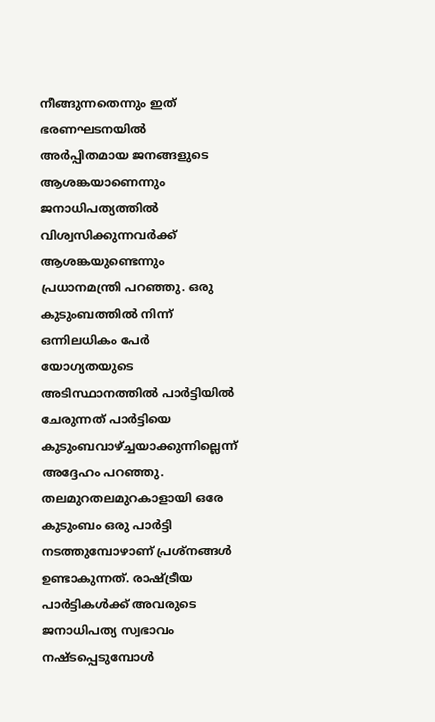നീങ്ങുന്നതെന്നും ഇത് ഭരണഘടനയിൽ അർപ്പിതമായ ജനങ്ങളുടെ ആശങ്കയാണെന്നും ജനാധിപത്യത്തിൽ വിശ്വസിക്കുന്നവർക്ക് ആശങ്കയുണ്ടെന്നും പ്രധാനമന്ത്രി പറഞ്ഞു. ഒരു കുടുംബത്തിൽ നിന്ന് ഒന്നിലധികം പേർ യോഗ്യതയുടെ അടിസ്ഥാനത്തിൽ പാർട്ടിയിൽ ചേരുന്നത് പാർട്ടിയെ കുടുംബവാഴ്ച്ചയാക്കുന്നില്ലെന്ന് അദ്ദേഹം പറഞ്ഞു. തലമുറതലമുറകാളായി ഒരേ കുടുംബം ഒരു പാർട്ടി നടത്തുമ്പോഴാണ് പ്രശ്നങ്ങൾ ഉണ്ടാകുന്നത്. രാഷ്ട്രീയ പാർട്ടികൾക്ക് അവരുടെ ജനാധിപത്യ സ്വഭാവം നഷ്ടപ്പെടുമ്പോൾ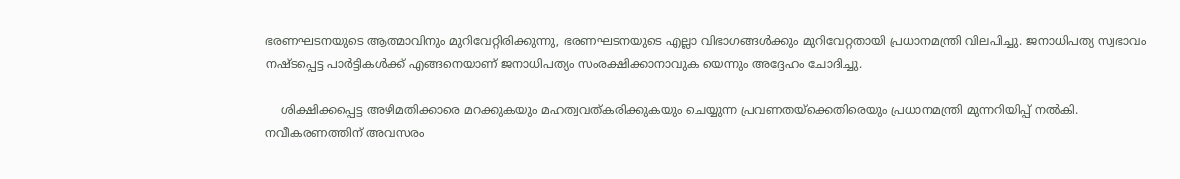ഭരണഘടനയുടെ ആത്മാവിനും മുറിവേറ്റിരിക്കുന്നു, ഭരണഘടനയുടെ എല്ലാ വിഭാഗങ്ങൾക്കും മുറിവേറ്റതായി പ്രധാനമന്ത്രി വിലപിച്ചു. ജനാധിപത്യ സ്വഭാവം നഷ്ടപ്പെട്ട പാർട്ടികൾക്ക് എങ്ങനെയാണ് ജനാധിപത്യം സംരക്ഷിക്കാനാവുക യെന്നും അദ്ദേഹം ചോദിച്ചു.

    ശിക്ഷിക്കപ്പെട്ട അഴിമതിക്കാരെ മറക്കുകയും മഹത്വവത്കരിക്കുകയും ചെയ്യുന്ന പ്രവണതയ്‌ക്കെതിരെയും പ്രധാനമന്ത്രി മുന്നറിയിപ്പ് നൽകി. നവീകരണത്തിന് അവസരം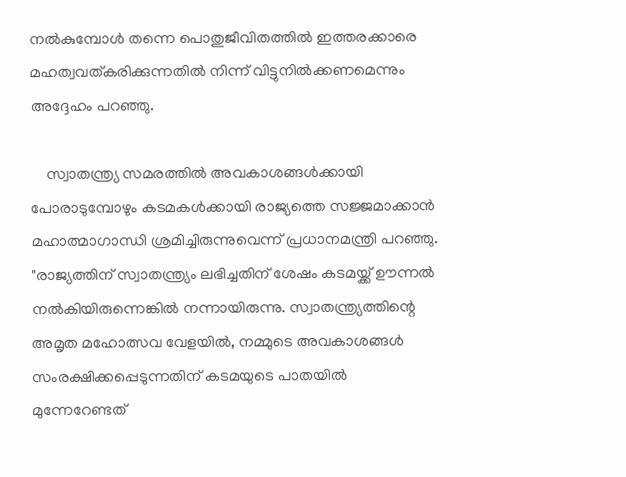നൽകുമ്പോൾ തന്നെ പൊതുജീവിതത്തിൽ ഇത്തരക്കാരെ മഹത്വവത്കരിക്കുന്നതിൽ നിന്ന് വിട്ടുനിൽക്കണമെന്നും അദ്ദേഹം പറഞ്ഞു.

    സ്വാതന്ത്ര്യ സമരത്തിൽ അവകാശങ്ങൾക്കായി പോരാടുമ്പോഴും കടമകൾക്കായി രാജ്യത്തെ സജ്ജമാക്കാൻ മഹാത്മാഗാന്ധി ശ്രമിച്ചിരുന്നുവെന്ന് പ്രധാനമന്ത്രി പറഞ്ഞു. "രാജ്യത്തിന് സ്വാതന്ത്ര്യം ലഭിച്ചതിന് ശേഷം കടമയ്ക്ക് ഊന്നൽ നൽകിയിരുന്നെങ്കിൽ നന്നായിരുന്നു. സ്വാതന്ത്ര്യത്തിന്റെ അമൃത മഹോത്സവ വേളയിൽ, നമ്മുടെ അവകാശങ്ങൾ സംരക്ഷിക്കപ്പെടുന്നതിന് കടമയുടെ പാതയിൽ മുന്നേറേണ്ടത്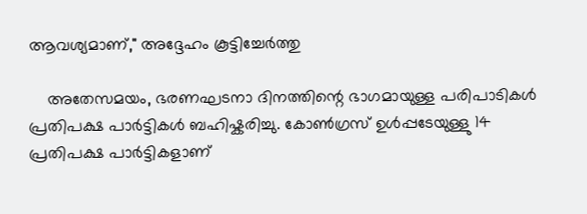ആവശ്യമാണ്," അദ്ദേഹം കൂട്ടിച്ചേര്‍ത്തു

    അതേസമയം, ഭരണഘടനാ ദിനത്തിന്റെ ഭാഗമായുള്ള പരിപാടികള്‍ പ്രതിപക്ഷ പാര്‍ട്ടികള്‍ ബഹിഷ്കരിച്ചു. കോണ്‍ഗ്രസ് ഉള്‍പ്പടേയുള്ളു 14 പ്രതിപക്ഷ പാര്‍ട്ടികളാണ്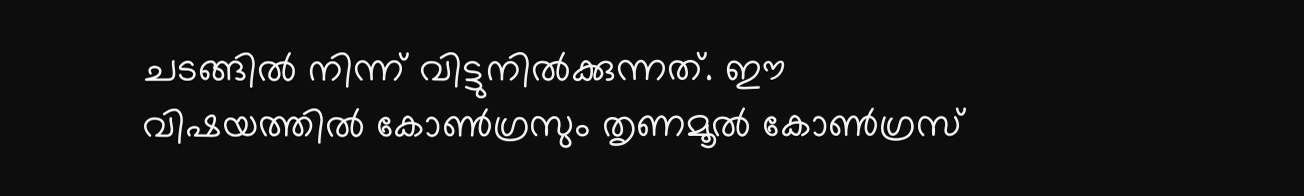ചടങ്ങില്‍ നിന്ന് വിട്ടുനില്‍ക്കുന്നത്. ഈ വിഷയത്തില്‍ കോണ്‍ഗ്രസും തൃണമൂല്‍ കോണ്‍ഗ്രസ്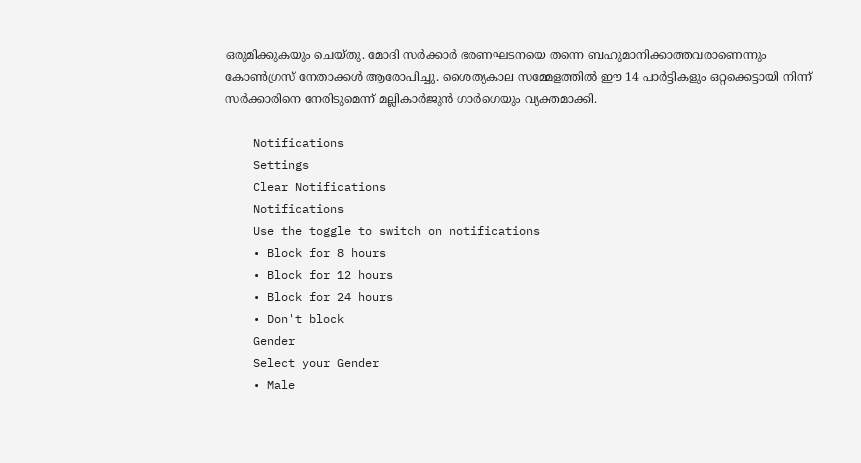ഒരുമിക്കുകയും ചെയ്തു. മോദി സര്‍ക്കാര്‍ ഭരണഘടനയെ തന്നെ ബഹുമാനിക്കാത്തവരാണെന്നും കോണ്‍ഗ്രസ് നേതാക്കള്‍ ആരോപിച്ചു. ശൈത്യകാല സമ്മേളത്തില്‍ ഈ 14 പാര്‍ട്ടികളും ഒറ്റക്കെട്ടായി നിന്ന് സര്‍ക്കാരിനെ നേരിടുമെന്ന് മല്ലികാര്‍ജുന്‍ ഗാര്‍ഗെയും വ്യക്തമാക്കി.

    Notifications
    Settings
    Clear Notifications
    Notifications
    Use the toggle to switch on notifications
    • Block for 8 hours
    • Block for 12 hours
    • Block for 24 hours
    • Don't block
    Gender
    Select your Gender
    • Male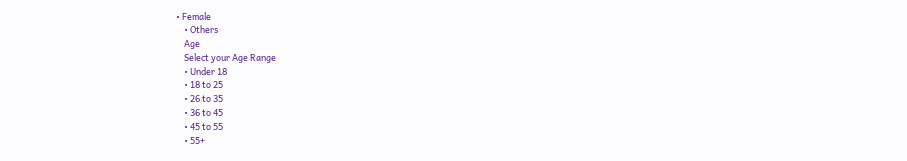• Female
    • Others
    Age
    Select your Age Range
    • Under 18
    • 18 to 25
    • 26 to 35
    • 36 to 45
    • 45 to 55
    • 55+